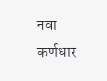नवा कर्णधार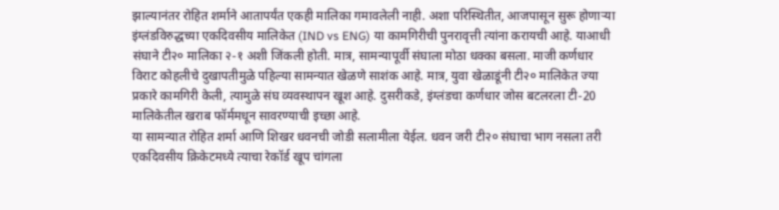झाल्यानंतर रोहित शर्माने आतापर्यंत एकही मालिका गमावलेली नाही. अशा परिस्थितीत, आजपासून सुरू होणाऱ्या इंग्लंडविरुद्धच्या एकदिवसीय मालिकेत (IND vs ENG) या कामगिरीची पुनरावृत्ती त्यांना करायची आहे. याआधी संघाने टी२० मालिका २-१ अशी जिंकली होती. मात्र, सामन्यापूर्वी संघाला मोठा धक्का बसला. माजी कर्णधार विराट कोहलीचे दुखापतीमुळे पहिल्या सामन्यात खेळणे साशंक आहे. मात्र, युवा खेळाडूंनी टी२० मालिकेत ज्या प्रकारे कामगिरी केली, त्यामुळे संघ व्यवस्थापन खूश आहे. दुसरीकडे, इंग्लंडचा कर्णधार जोस बटलरला टी-20 मालिकेतील खराब फॉर्ममधून सावरण्याची इच्छा आहे.
या सामन्यात रोहित शर्मा आणि शिखर धवनची जोडी सलामीला येईल. धवन जरी टी२० संघाचा भाग नसला तरी एकदिवसीय क्रिकेटमध्ये त्याचा रेकॉर्ड खूप चांगला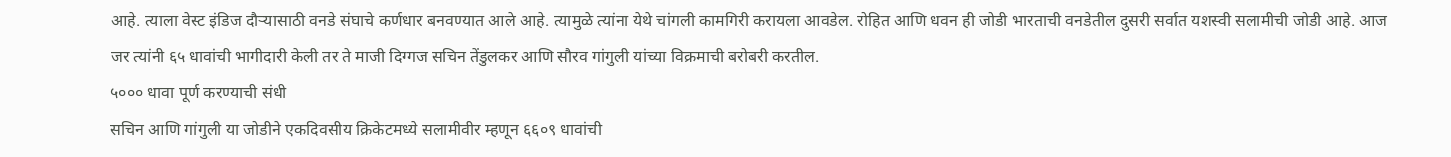आहे. त्याला वेस्ट इंडिज दौऱ्यासाठी वनडे संघाचे कर्णधार बनवण्यात आले आहे. त्यामुळे त्यांना येथे चांगली कामगिरी करायला आवडेल. रोहित आणि धवन ही जोडी भारताची वनडेतील दुसरी सर्वात यशस्वी सलामीची जोडी आहे. आज जर त्यांनी ६५ धावांची भागीदारी केली तर ते माजी दिग्गज सचिन तेंडुलकर आणि सौरव गांगुली यांच्या विक्रमाची बरोबरी करतील.
५००० धावा पूर्ण करण्याची संधी
सचिन आणि गांगुली या जोडीने एकदिवसीय क्रिकेटमध्ये सलामीवीर म्हणून ६६०९ धावांची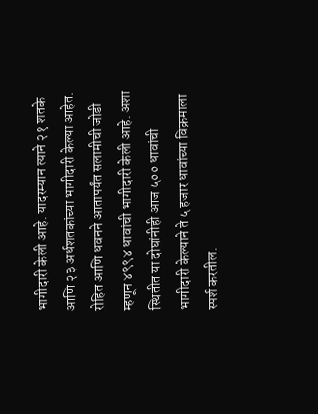भागीदारी केली आहे. यादरम्यान त्याने २१ शतके आणि २३ अर्धशतकांच्या भागीदारी केल्या आहेत. रोहित आणि धवनने आतापर्यंत सलामीची जोडी म्हणून ४९९४ धावांची भागीदारी केली आहे. अशा स्थितीत या दोघांनीही आज ५०० धावांची भागीदारी केल्याने ते ५ हजार धावांच्या विक्रमाला स्पर्श करतील.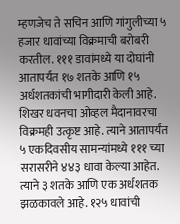म्हणजेच ते सचिन आणि गांगुलीच्या ५ हजार धावांच्या विक्रमाची बरोबरी करतील. १११ डावांमध्ये या दोघांनी आतापर्यंत १७ शतके आणि १५ अर्धशतकांची भागीदारी केली आहे.
शिखर धवनचा ओव्हल मैदानावरचा विक्रमही उत्कृष्ट आहे. त्याने आतापर्यंत ५ एकदिवसीय सामन्यांमध्ये १११ च्या सरासरीने ४४३ धावा केल्या आहेत. त्याने ३ शतके आणि एक अर्धशतक झळकावले आहे. १२५ धावांची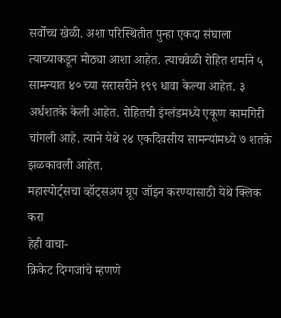सर्वोच्च खेळी. अशा परिस्थितीत पुन्हा एकदा संघाला त्याच्याकडून मोठ्या आशा आहेत. त्याचवेळी रोहित शर्माने ५ सामन्यात ४० च्या सरासरीने १९९ धावा केल्या आहेत. ३ अर्धशतके केली आहेत. रोहितची इंग्लंडमध्ये एकूण कामगिरी चांगली आहे. त्याने येथे २४ एकदिवसीय सामन्यांमध्ये ७ शतके झळकावली आहेत.
महास्पोर्ट्सचा व्हॉट्सअप ग्रूप जॉइन करण्यासाठी येथे क्लिक करा
हेही वाचा-
क्रिकेट दिग्गजांचे म्हणणे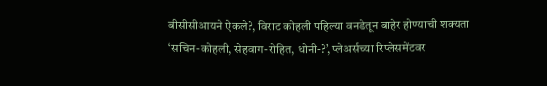बीसीसीआयने ऐकले?, विराट कोहली पहिल्या वनडेतून बाहेर होण्याची शक्यता
‘सचिन-कोहली, सेहवाग-रोहित, धोनी-?’, प्लेअर्सच्या रिप्लेसमेंटवर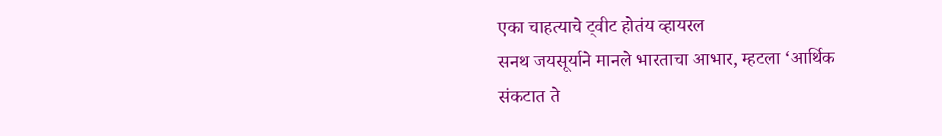एका चाहत्याचे ट्वीट होतंय व्हायरल
सनथ जयसूर्याने मानले भारताचा आभार, म्हटला ‘आर्थिक संकटात ते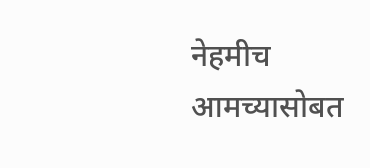नेहमीच आमच्यासोबत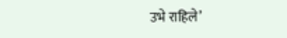उभे राहिले’